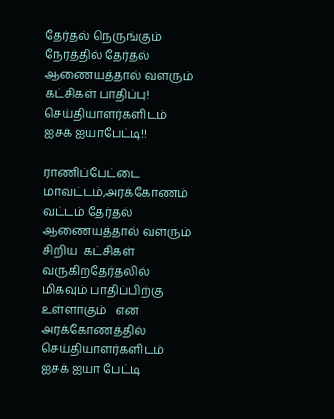தேர்தல் நெருங்கும் நேரத்தில் தேர்தல் ஆணையத்தால் வளரும் கட்சிகள் பாதிப்பு! செய்தியாளர்களிடம் ஐசக் ஐயாபேட்டி!!

ராணிப்பேட்டை மாவட்டம்,அரக்கோணம் வட்டம் தேர்தல் ஆணையத்தால் வளரும் சிறிய  கட்சிகள் வருகிறதேர்தலில் மிகவும் பாதிப்பிற்கு உள்ளாகும்   என அரக்கோணத்தில் செய்தியாளர்களிடம் ஐசக் ஐயா பேட்டி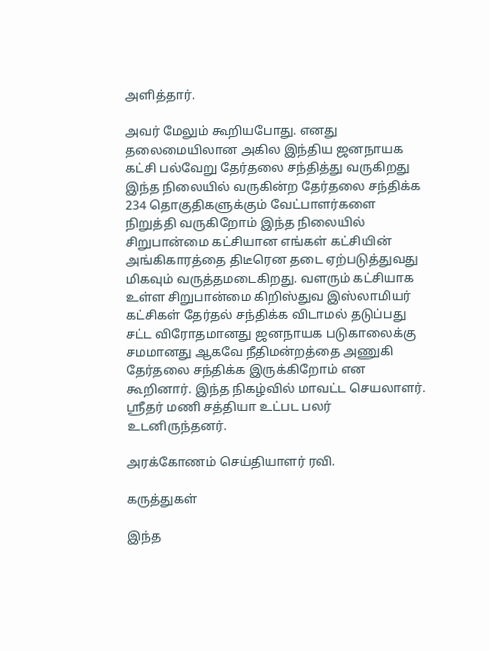அளித்தார்.

அவர் மேலும் கூறியபோது. எனது தலைமையிலான அகில இந்திய ஜனநாயக கட்சி பல்வேறு தேர்தலை சந்தித்து வருகிறது இந்த நிலையில் வருகின்ற தேர்தலை சந்திக்க 234 தொகுதிகளுக்கும் வேட்பாளர்களை நிறுத்தி வருகிறோம் இந்த நிலையில் சிறுபான்மை கட்சியான எங்கள் கட்சியின் அங்கிகாரத்தை திடீரென தடை ஏற்படுத்துவது மிகவும் வருத்தமடைகிறது. வளரும் கட்சியாக உள்ள சிறுபான்மை கிறிஸ்துவ இஸ்லாமியர் கட்சிகள் தேர்தல் சந்திக்க விடாமல் தடுப்பது சட்ட விரோதமானது ஜனநாயக படுகாலைக்கு சமமானது ஆகவே நீதிமன்றத்தை அணுகி தேர்தலை சந்திக்க இருக்கிறோம் என கூறினார். இந்த நிகழ்வில் மாவட்ட செயலாளர். ஸ்ரீதர் மணி சத்தியா உட்பட பலர் உடனிருந்தனர்.

அரக்கோணம் செய்தியாளர் ரவி.

கருத்துகள்

இந்த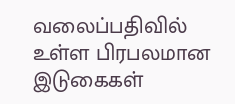வலைப்பதிவில் உள்ள பிரபலமான இடுகைகள்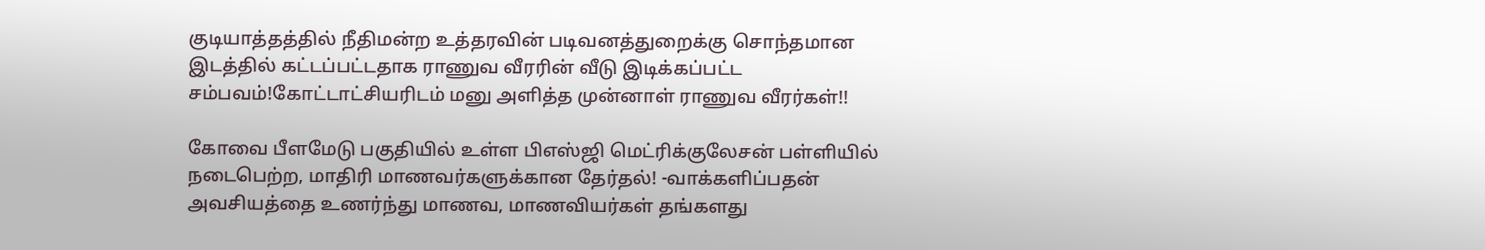குடியாத்தத்தில் நீதிமன்ற உத்தரவின் படிவனத்துறைக்கு சொந்தமான இடத்தில் கட்டப்பட்டதாக ராணுவ வீரரின் வீடு இடிக்கப்பட்ட சம்பவம்!கோட்டாட்சியரிடம் மனு அளித்த முன்னாள் ராணுவ வீரர்கள்!!

கோவை பீளமேடு பகுதியில் உள்ள பிஎஸ்ஜி மெட்ரிக்குலேசன் பள்ளியில் நடைபெற்ற, மாதிரி மாணவர்களுக்கான தேர்தல்! -வாக்களிப்பதன் அவசியத்தை உணர்ந்து மாணவ, மாணவியர்கள் தங்களது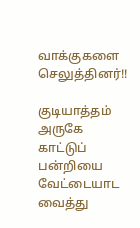வாக்குகளை செலுத்தினர்!!

குடியாத்தம் அருகே காட்டுப் பன்றியை வேட்டையாட வைத்து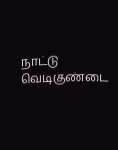நாட்டு வெடிகுண்டை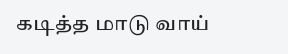கடித்த மாடு வாய்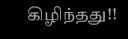கிழிந்தது!!